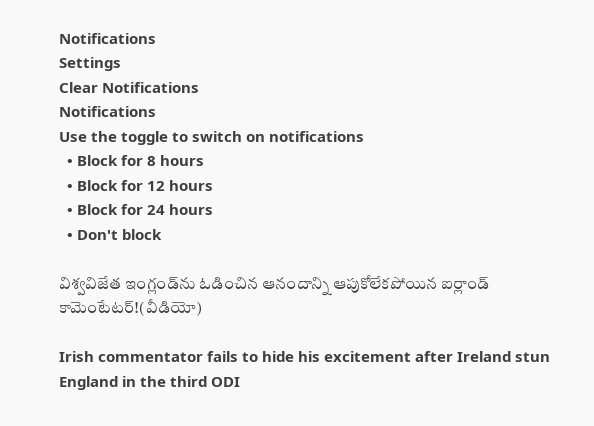Notifications
Settings
Clear Notifications
Notifications
Use the toggle to switch on notifications
  • Block for 8 hours
  • Block for 12 hours
  • Block for 24 hours
  • Don't block

విశ్వవిజేత ఇంగ్లండ్‌ను ఓడించిన ఆనందాన్ని ఆపుకోలేకపోయిన ఐర్లాండ్ కామెంటేటర్!(వీడియో)

Irish commentator fails to hide his excitement after Ireland stun England in the third ODI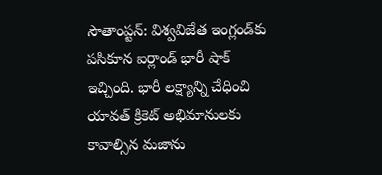సౌతాంప్టన్: విశ్వవిజేత ఇంగ్లండ్‌కు పసికూన ఐర్లాండ్ భారీ షాక్‌ ఇచ్చింది. భారీ లక్ష్యాన్ని చేధించి యావత్ క్రికెట్ అభిమానులకు కావాల్సిన మజాను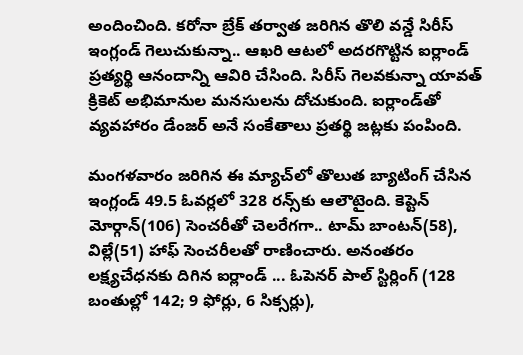అందించింది. కరోనా బ్రేక్ తర్వాత జరిగిన తొలి వన్డే సిరీస్‌ ఇంగ్లండ్ గెలుచుకున్నా.. ఆఖరి ఆటలో అదరగొట్టిన ఐర్లాండ్ ప్రత్యర్థి ఆనందాన్ని ఆవిరి చేసింది. సిరీస్ గెలవకున్నా యావత్ క్రికెట్ అభిమానుల మనసులను దోచుకుంది. ఐర్లాండ్‌తో వ్యవహారం డేంజర్ అనే సంకేతాలు ప్రతర్థి జట్లకు పంపింది.

మంగళవారం జరిగిన ఈ మ్యాచ్‌లో తొలుత బ్యాటింగ్ చేసిన ఇంగ్లండ్ 49.5 ఓవర్లలో 328 రన్స్‌కు ఆలౌటైంది. కెప్టెన్ మోర్గాన్(106) సెంచరీతో చెలరేగగా.. టామ్ బాంటన్(58), విల్లే(51) హాఫ్ సెంచరీలతో రాణించారు. అనంతరం లక్ష్యచేధనకు దిగిన ఐర్లాండ్ ... ఓపెనర్ పాల్ స్టిర్లింగ్ (128 బంతుల్లో 142; 9 ఫోర్లు, 6 సిక్సర్లు),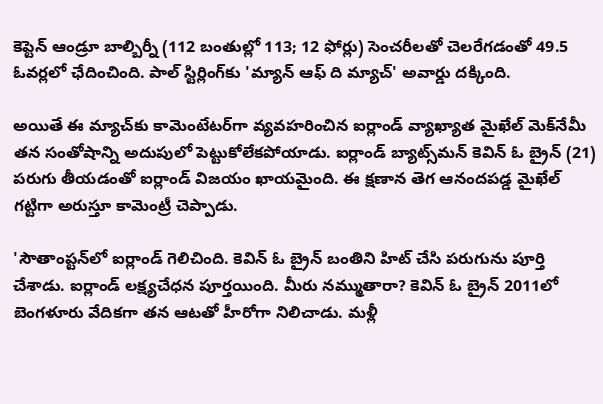కెప్టెన్ ఆండ్రూ బాల్బిర్నీ (112 బంతుల్లో 113; 12 ఫోర్లు) సెంచరీలతో చెలరేగడంతో 49.5 ఓవర్లలో ఛేదించింది. పాల్ స్టిర్లింగ్‌కు 'మ్యాన్ ఆఫ్ ది మ్యాచ్' అవార్డు దక్కింది.

అయితే ఈ మ్యాచ్‌కు కామెంటేటర్‌గా వ్యవహరించిన ఐర్లాండ్ వ్యాఖ్యాత మైఖేల్ మెక్‌నేమీ తన సంతోషాన్ని అదుపులో పెట్టుకోలేకపోయాడు. ఐర్లాండ్ బ్యాట్స్‌మన్ కెవిన్ ఓ బ్రైన్ (21) పరుగు తీయడంతో ఐర్లాండ్ విజయం ఖాయమైంది. ఈ క్షణాన తెగ ఆనందపడ్డ మైఖేల్ గట్టిగా అరుస్తూ కామెంట్రీ చెప్పాడు.

'సౌతాంప్టన్‌‌లో ఐర్లాండ్ గెలిచింది. కెవిన్ ఓ బ్రైన్ బంతిని హిట్ చేసి పరుగును పూర్తి చేశాడు. ఐర్లాండ్ లక్ష్యచేధన పూర్తయింది. మీరు నమ్ముతారా? కెవిన్ ఓ బ్రైన్ 2011లో బెంగళూరు వేదికగా తన ఆటతో హీరోగా నిలిచాడు. మళ్లీ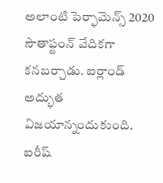అలాంటి పెర్ఫామెన్స్ 2020 సౌతాఫ్టంన్ వేదికగా కనబర్చాడు. ఐర్లాండ్ అద్భుత విజయాన్నందుకుంది. ఐరీష్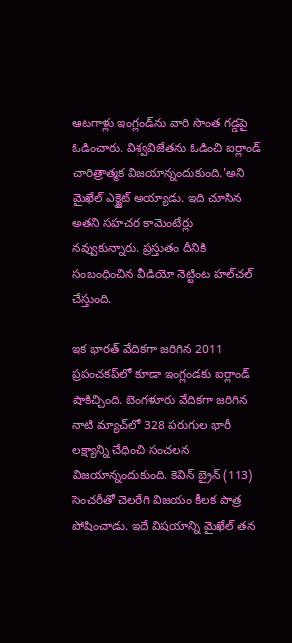ఆటగాళ్లు ఇంగ్లండ్‌ను వారి సొంత గడ్డపై ఓడించారు. విశ్వవిజేతను ఓడించి ఐర్లాండ్ చారిత్రాత్మక విజయాన్నందుకుంది.'అని మైఖేల్ ఎక్జైట్ అయ్యాడు. ఇది చూసిన అతని సహచర కామెంటేర్లు నవ్వుకున్నారు. ప్రస్తుతం దీనికి సంబంధించిన వీడియో నెట్టింట హల్‌చల్ చేస్తుంది.

ఇక భారత్ వేదికగా జరిగిన 2011 ప్రపంచకప్‌లో కూడా ఇంగ్లండకు ఐర్లాండ్ షాకిచ్చింది. బెంగళూరు వేదికగా జరిగిన నాటి మ్యాచ్‌లో 328 పరుగుల భారీ లక్ష్యాన్ని చేధించి సంచలన విజయాన్నందుకుంది. కెవిన్ బ్రైన్ (113) సెంచరీతో చెలరేగి విజయం కీలక పాత్ర పోషించాడు. ఇదే విషయాన్ని మైఖేల్ తన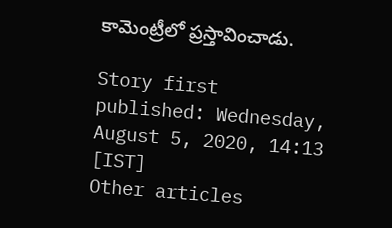కామెంట్రీలో ప్రస్తావించాడు.

Story first published: Wednesday, August 5, 2020, 14:13 [IST]
Other articles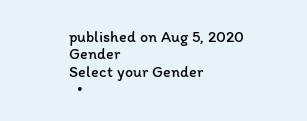published on Aug 5, 2020
Gender
Select your Gender
  •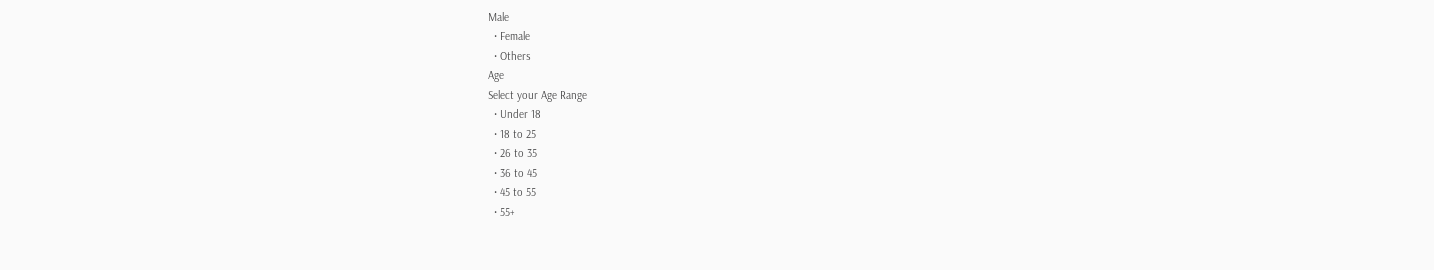Male
  • Female
  • Others
Age
Select your Age Range
  • Under 18
  • 18 to 25
  • 26 to 35
  • 36 to 45
  • 45 to 55
  • 55+